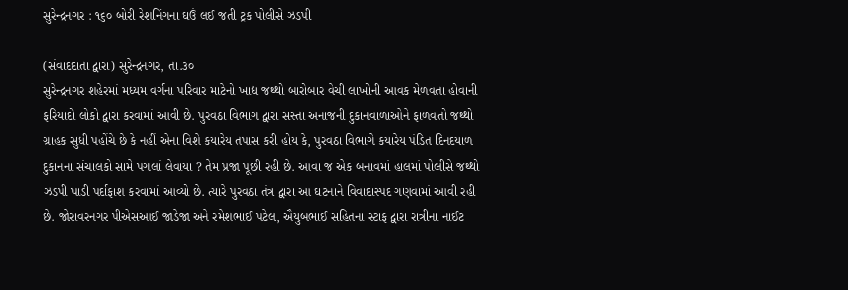સુરેન્દ્રનગર : ૧૬૦ બોરી રેશનિંગના ઘઉં લઈ જતી ટ્રક પોલીસે ઝડપી

(સંવાદદાતા દ્વારા) સુરેન્દ્રનગર, તા.૩૦
સુરેન્દ્રનગર શહેરમાં મધ્યમ વર્ગના પરિવાર માટેનો ખાદ્ય જથ્થો બારોબાર વેચી લાખોની આવક મેળવતા હોવાની ફરિયાદો લોકો દ્વારા કરવામાં આવી છે. પુરવઠા વિભાગ દ્વારા સસ્તા અનાજની દુકાનવાળાઓને ફાળવતો જથ્થો ગ્રાહક સુધી પહોંચે છે કે નહીં એના વિશે કયારેય તપાસ કરી હોય કે, પુરવઠા વિભાગે કયારેય પંડિત દિનદયાળ દુકાનના સંચાલકો સામે પગલાં લેવાયા ? તેમ પ્રજા પૂછી રહી છે. આવા જ એક બનાવમાં હાલમાં પોલીસે જથ્થો ઝડપી પાડી પર્દાફાશ કરવામાં આવ્યો છે. ત્યારે પુરવઠા તંત્ર દ્વારા આ ઘટનાને વિવાદાસ્પદ ગણવામાં આવી રહી છે. જોરાવરનગર પીએસઆઈ જાડેજા અને રમેશભાઈ પટેલ, ઐયુબભાઈ સહિતના સ્ટાફ દ્વારા રાત્રીના નાઈટ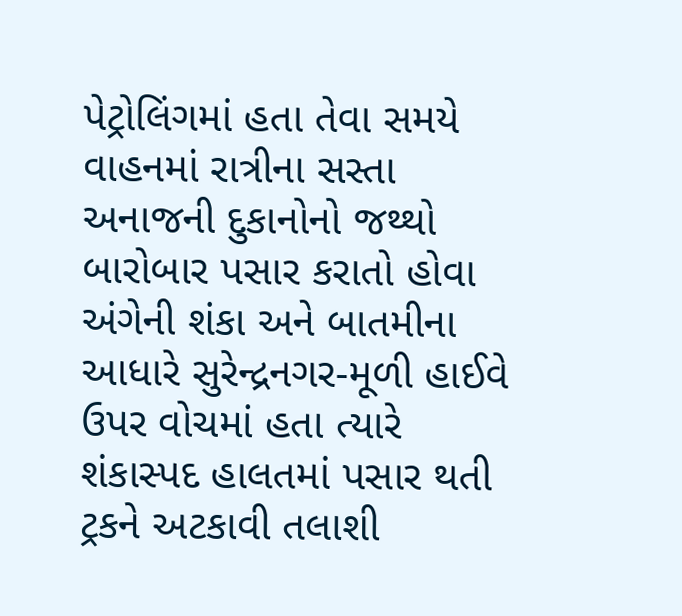પેટ્રોલિંગમાં હતા તેવા સમયે વાહનમાં રાત્રીના સસ્તા અનાજની દુકાનોનો જથ્થો બારોબાર પસાર કરાતો હોવા અંગેની શંકા અને બાતમીના આધારે સુરેન્દ્રનગર-મૂળી હાઈવે ઉપર વોચમાં હતા ત્યારે શંકાસ્પદ હાલતમાં પસાર થતી ટ્રકને અટકાવી તલાશી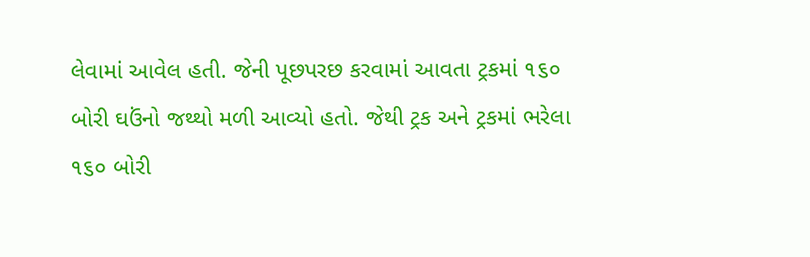લેવામાં આવેલ હતી. જેની પૂછપરછ કરવામાં આવતા ટ્રકમાં ૧૬૦ બોરી ઘઉંનો જથ્થો મળી આવ્યો હતો. જેથી ટ્રક અને ટ્રકમાં ભરેલા ૧૬૦ બોરી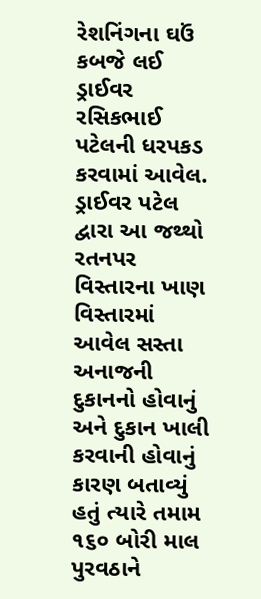રેશનિંગના ઘઉં કબજે લઈ ડ્રાઈવર રસિકભાઈ પટેલની ધરપકડ કરવામાં આવેલ. ડ્રાઈવર પટેલ દ્વારા આ જથ્થો રતનપર વિસ્તારના ખાણ વિસ્તારમાં આવેલ સસ્તા અનાજની દુકાનનો હોવાનું અને દુકાન ખાલી કરવાની હોવાનું કારણ બતાવ્યું હતું ત્યારે તમામ ૧૬૦ બોરી માલ પુરવઠાને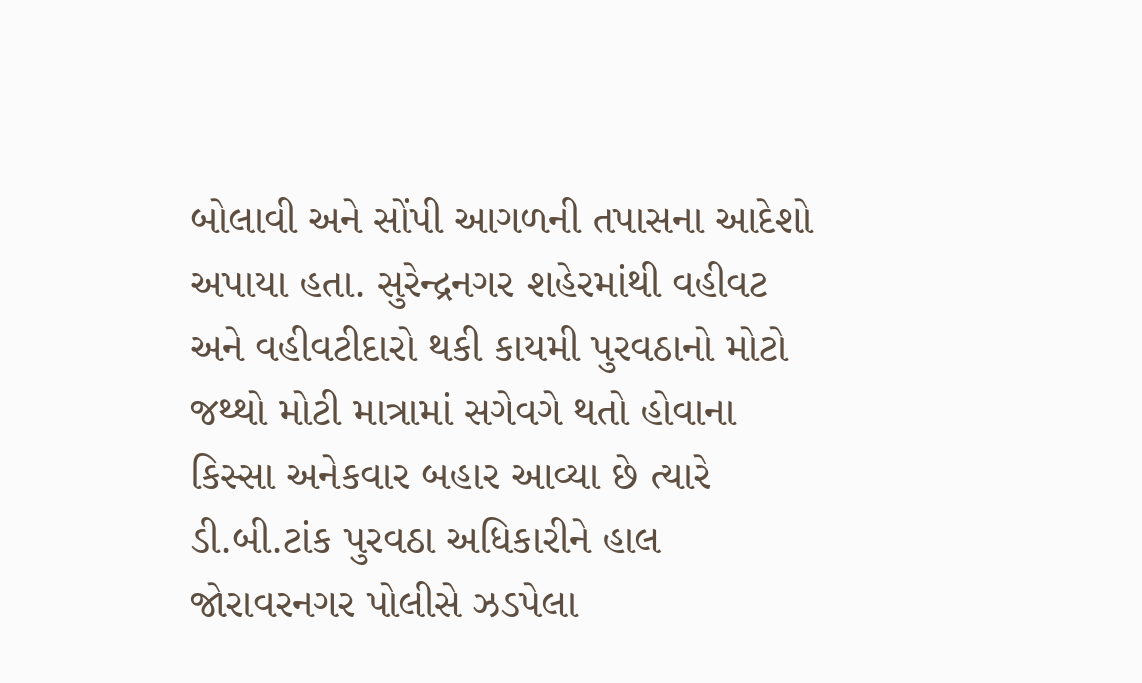બોલાવી અને સોંપી આગળની તપાસના આદેશો અપાયા હતા. સુરેન્દ્રનગર શહેરમાંથી વહીવટ અને વહીવટીદારો થકી કાયમી પુરવઠાનો મોટો જથ્થો મોટી માત્રામાં સગેવગે થતો હોવાના કિસ્સા અનેકવાર બહાર આવ્યા છે ત્યારે ડી.બી.ટાંક પુરવઠા અધિકારીને હાલ જોરાવરનગર પોલીસે ઝડપેલા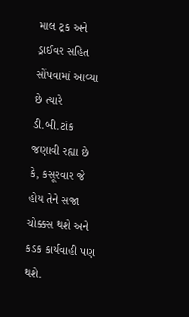માલ ટ્રક અને ડ્રાઈવર સહિત સોંપવામાં આવ્યા છે ત્યારે ડી.બી.ટાંક જણાવી રહ્યા છે કે, કસૂરવાર જે હોય તેને સજા ચોક્કસ થશે અને કડક કાર્યવાહી પણ થશે.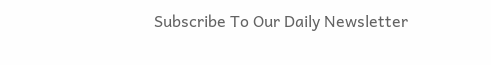Subscribe To Our Daily Newsletter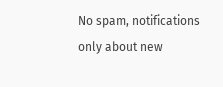No spam, notifications only about new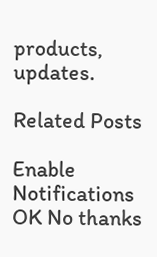products, updates.

Related Posts

Enable Notifications OK No thanks